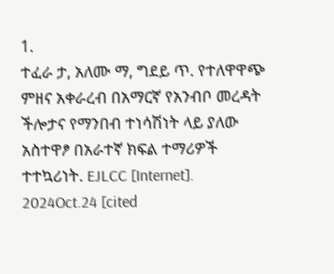1.
ተፈራ ታ, አለሙ ማ, ግደይ ጥ. የተለዋዋጭ ምዘና አቀራረብ በአማርኛ የአንብቦ መረዳት ችሎታና የማንበብ ተነሳሽነት ላይ ያለው አስተዋፆ በአራተኛ ክፍል ተማሪዎች ተተኳሪነት. EJLCC [Internet]. 2024Oct.24 [cited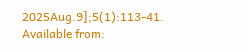2025Aug.9];5(1):113-41. Available from: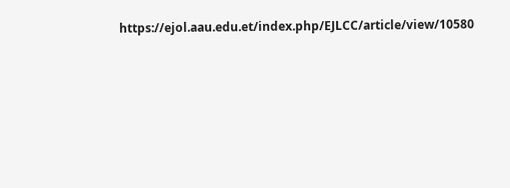https://ejol.aau.edu.et/index.php/EJLCC/article/view/10580